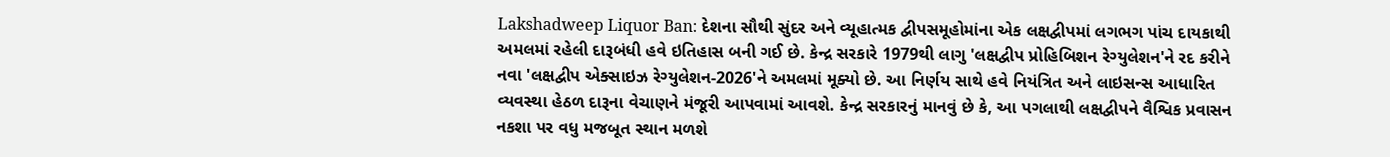Lakshadweep Liquor Ban: દેશના સૌથી સુંદર અને વ્યૂહાત્મક દ્વીપસમૂહોમાંના એક લક્ષદ્વીપમાં લગભગ પાંચ દાયકાથી અમલમાં રહેલી દારૂબંધી હવે ઇતિહાસ બની ગઈ છે. કેન્દ્ર સરકારે 1979થી લાગુ 'લક્ષદ્વીપ પ્રોહિબિશન રેગ્યુલેશન'ને રદ કરીને નવા 'લક્ષદ્વીપ એક્સાઇઝ રેગ્યુલેશન-2026'ને અમલમાં મૂક્યો છે. આ નિર્ણય સાથે હવે નિયંત્રિત અને લાઇસન્સ આધારિત વ્યવસ્થા હેઠળ દારૂના વેચાણને મંજૂરી આપવામાં આવશે. કેન્દ્ર સરકારનું માનવું છે કે, આ પગલાથી લક્ષદ્વીપને વૈશ્વિક પ્રવાસન નકશા પર વધુ મજબૂત સ્થાન મળશે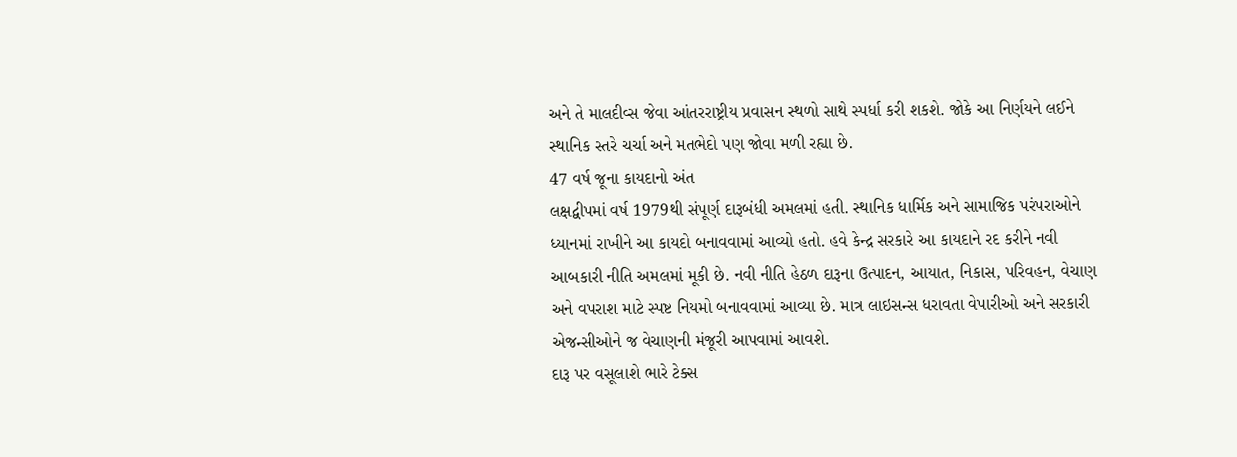અને તે માલદીવ્સ જેવા આંતરરાષ્ટ્રીય પ્રવાસન સ્થળો સાથે સ્પર્ધા કરી શકશે. જોકે આ નિર્ણયને લઈને સ્થાનિક સ્તરે ચર્ચા અને મતભેદો પણ જોવા મળી રહ્યા છે.
47 વર્ષ જૂના કાયદાનો અંત
લક્ષદ્વીપમાં વર્ષ 1979થી સંપૂર્ણ દારૂબંધી અમલમાં હતી. સ્થાનિક ધાર્મિક અને સામાજિક પરંપરાઓને ધ્યાનમાં રાખીને આ કાયદો બનાવવામાં આવ્યો હતો. હવે કેન્દ્ર સરકારે આ કાયદાને રદ કરીને નવી આબકારી નીતિ અમલમાં મૂકી છે. નવી નીતિ હેઠળ દારૂના ઉત્પાદન, આયાત, નિકાસ, પરિવહન, વેચાણ અને વપરાશ માટે સ્પષ્ટ નિયમો બનાવવામાં આવ્યા છે. માત્ર લાઇસન્સ ધરાવતા વેપારીઓ અને સરકારી એજન્સીઓને જ વેચાણની મંજૂરી આપવામાં આવશે.
દારૂ પર વસૂલાશે ભારે ટેક્સ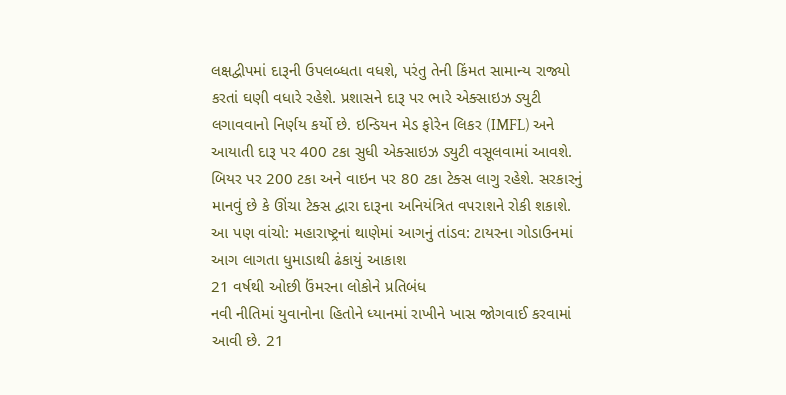લક્ષદ્વીપમાં દારૂની ઉપલબ્ધતા વધશે, પરંતુ તેની કિંમત સામાન્ય રાજ્યો કરતાં ઘણી વધારે રહેશે. પ્રશાસને દારૂ પર ભારે એક્સાઇઝ ડ્યુટી લગાવવાનો નિર્ણય કર્યો છે. ઇન્ડિયન મેડ ફોરેન લિકર (IMFL) અને આયાતી દારૂ પર 400 ટકા સુધી એક્સાઇઝ ડ્યુટી વસૂલવામાં આવશે. બિયર પર 200 ટકા અને વાઇન પર 80 ટકા ટેક્સ લાગુ રહેશે. સરકારનું માનવું છે કે ઊંચા ટેક્સ દ્વારા દારૂના અનિયંત્રિત વપરાશને રોકી શકાશે.
આ પણ વાંચો: મહારાષ્ટ્રનાં થાણેમાં આગનું તાંડવ: ટાયરના ગોડાઉનમાં આગ લાગતા ધુમાડાથી ઢંકાયું આકાશ
21 વર્ષથી ઓછી ઉંમરના લોકોને પ્રતિબંધ
નવી નીતિમાં યુવાનોના હિતોને ધ્યાનમાં રાખીને ખાસ જોગવાઈ કરવામાં આવી છે. 21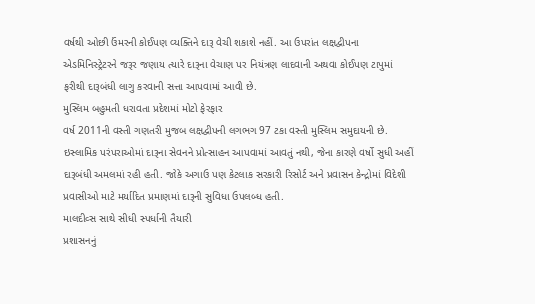વર્ષથી ઓછી ઉંમરની કોઈપણ વ્યક્તિને દારૂ વેચી શકાશે નહીં. આ ઉપરાંત લક્ષદ્વીપના એડમિનિસ્ટ્રેટરને જરૂર જણાય ત્યારે દારૂના વેચાણ પર નિયંત્રણ લાદવાની અથવા કોઈપણ ટાપુમાં ફરીથી દારૂબંધી લાગુ કરવાની સત્તા આપવામાં આવી છે.
મુસ્લિમ બહુમતી ધરાવતા પ્રદેશમાં મોટો ફેરફાર
વર્ષ 2011ની વસ્તી ગણતરી મુજબ લક્ષદ્વીપની લગભગ 97 ટકા વસ્તી મુસ્લિમ સમુદાયની છે. ઇસ્લામિક પરંપરાઓમાં દારૂના સેવનને પ્રોત્સાહન આપવામાં આવતું નથી, જેના કારણે વર્ષો સુધી અહીં દારૂબંધી અમલમાં રહી હતી. જોકે અગાઉ પણ કેટલાક સરકારી રિસોર્ટ અને પ્રવાસન કેન્દ્રોમાં વિદેશી પ્રવાસીઓ માટે મર્યાદિત પ્રમાણમાં દારૂની સુવિધા ઉપલબ્ધ હતી.
માલદીવ્સ સાથે સીધી સ્પર્ધાની તૈયારી
પ્રશાસનનું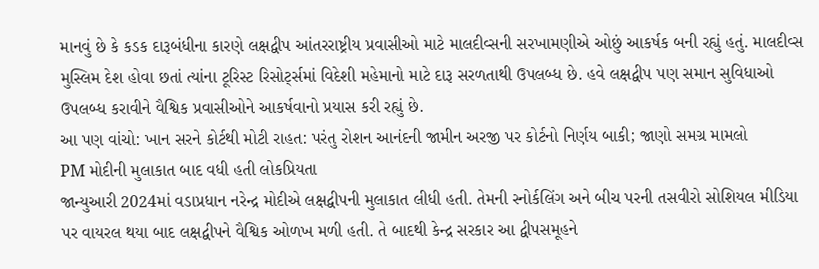માનવું છે કે કડક દારૂબંધીના કારણે લક્ષદ્વીપ આંતરરાષ્ટ્રીય પ્રવાસીઓ માટે માલદીવ્સની સરખામણીએ ઓછું આકર્ષક બની રહ્યું હતું. માલદીવ્સ મુસ્લિમ દેશ હોવા છતાં ત્યાંના ટૂરિસ્ટ રિસોર્ટ્સમાં વિદેશી મહેમાનો માટે દારૂ સરળતાથી ઉપલબ્ધ છે. હવે લક્ષદ્વીપ પણ સમાન સુવિધાઓ ઉપલબ્ધ કરાવીને વૈશ્વિક પ્રવાસીઓને આકર્ષવાનો પ્રયાસ કરી રહ્યું છે.
આ પણ વાંચો: ખાન સરને કોર્ટથી મોટી રાહત: પરંતુ રોશન આનંદની જામીન અરજી પર કોર્ટનો નિર્ણય બાકી; જાણો સમગ્ર મામલો
PM મોદીની મુલાકાત બાદ વધી હતી લોકપ્રિયતા
જાન્યુઆરી 2024માં વડાપ્રધાન નરેન્દ્ર મોદીએ લક્ષદ્વીપની મુલાકાત લીધી હતી. તેમની સ્નોર્કલિંગ અને બીચ પરની તસવીરો સોશિયલ મીડિયા પર વાયરલ થયા બાદ લક્ષદ્વીપને વૈશ્વિક ઓળખ મળી હતી. તે બાદથી કેન્દ્ર સરકાર આ દ્વીપસમૂહને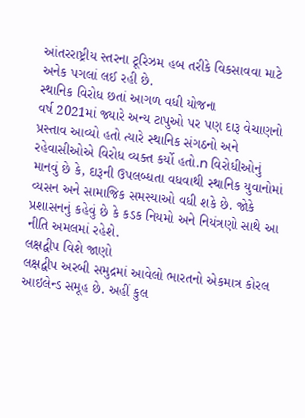આંતરરાષ્ટ્રીય સ્તરના ટૂરિઝમ હબ તરીકે વિકસાવવા માટે અનેક પગલાં લઈ રહી છે.
સ્થાનિક વિરોધ છતાં આગળ વધી યોજના
વર્ષ 2021માં જ્યારે અન્ય ટાપુઓ પર પણ દારૂ વેચાણનો પ્રસ્તાવ આવ્યો હતો ત્યારે સ્થાનિક સંગઠનો અને રહેવાસીઓએ વિરોધ વ્યક્ત કર્યો હતો.n વિરોધીઓનું માનવું છે કે, દારૂની ઉપલબ્ધતા વધવાથી સ્થાનિક યુવાનોમાં વ્યસન અને સામાજિક સમસ્યાઓ વધી શકે છે. જોકે પ્રશાસનનું કહેવું છે કે કડક નિયમો અને નિયંત્રણો સાથે આ નીતિ અમલમાં રહેશે.
લક્ષદ્વીપ વિશે જાણો
લક્ષદ્વીપ અરબી સમુદ્રમાં આવેલો ભારતનો એકમાત્ર કોરલ આઇલેન્ડ સમૂહ છે. અહીં કુલ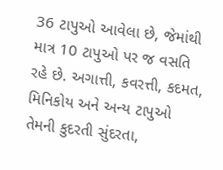36 ટાપુઓ આવેલા છે, જેમાંથી માત્ર 10 ટાપુઓ પર જ વસતિ રહે છે. અગાત્તી, કવરત્તી, કદમત, મિનિકોય અને અન્ય ટાપુઓ તેમની કુદરતી સુંદરતા,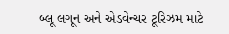બ્લૂ લગૂન અને એડવેન્ચર ટૂરિઝમ માટે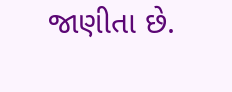જાણીતા છે.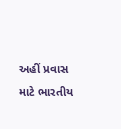અહીં પ્રવાસ માટે ભારતીય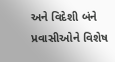અને વિદેશી બંને પ્રવાસીઓને વિશેષ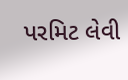પરમિટ લેવી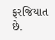ફરજિયાત છે.